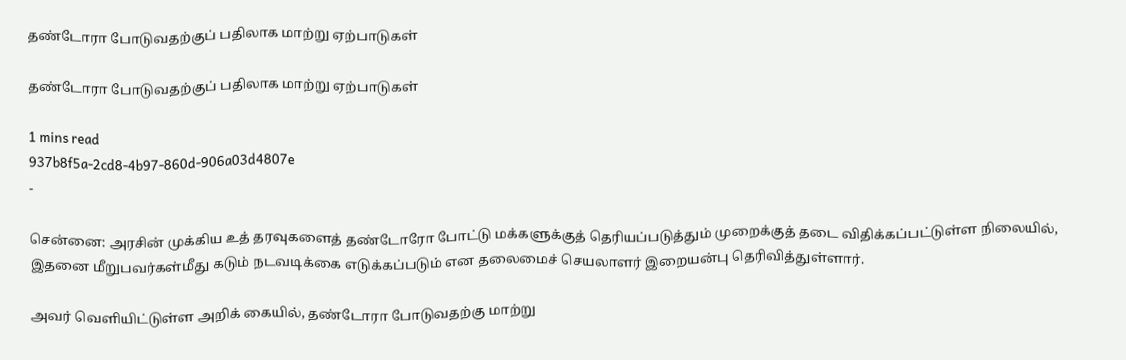தண்டோரா போடுவதற்குப் பதிலாக மாற்று ஏற்பாடுகள்

தண்டோரா போடுவதற்குப் பதிலாக மாற்று ஏற்பாடுகள்

1 mins read
937b8f5a-2cd8-4b97-860d-906a03d4807e
-

சென்னை: அரசின் முக்கிய உத் தரவுகளைத் தண்டோரோ போட்டு மக்களுக்குத் தெரியப்படுத்தும் முறைக்குத் தடை விதிக்கப்பட்டுள்ள நிலையில், இதனை மீறுபவர்கள்மீது கடும் நடவடிக்கை எடுக்கப்படும் என தலைமைச் செயலாளர் இறையன்பு தெரிவித்துள்ளார்.

அவர் வெளியிட்டுள்ள அறிக் கையில், தண்டோரா போடுவதற்கு மாற்று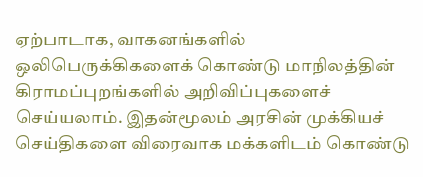ஏற்பாடாக, வாகனங்களில் ஒலிபெருக்கிகளைக் கொண்டு மாநிலத்தின் கிராமப்புறங்களில் அறிவிப்புகளைச் செய்யலாம். இதன்மூலம் அரசின் முக்கியச் செய்திகளை விரைவாக மக்களிடம் கொண்டு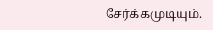சேர்க்கமுடியும்.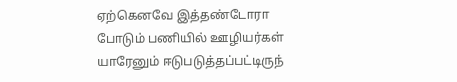ஏற்கெனவே இத்தண்டோரா போடும் பணியில் ஊழியர்கள் யாரேனும் ஈடுபடுத்தப்பட்டிருந்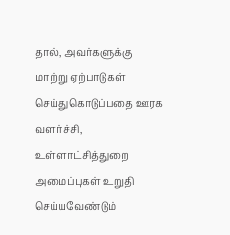தால், அவர்களுக்கு மாற்று ஏற்பாடுகள் செய்துகொடுப்பதை ஊரக வளர்ச்சி, உள்ளாட்சித்துறை அமைப்புகள் உறுதி செய்யவேண்டும்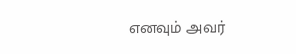எனவும் அவர்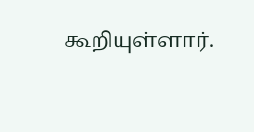கூறியுள்ளார்.